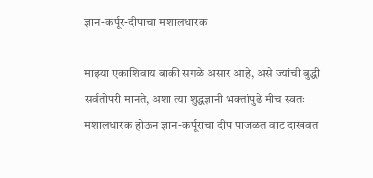ज्ञान-कर्पूर-दीपाचा मशालधारक

माझ्या एकाशिवाय बाकी सगळे असार आहे, असे ज्यांची बुद्धी सर्वतोपरी मानते, अशा त्या शुद्धज्ञानी भक्तांपुढे मीच स्वतः मशालधारक होऊन ज्ञान-कर्पूराचा दीप पाजळत वाट दाखवत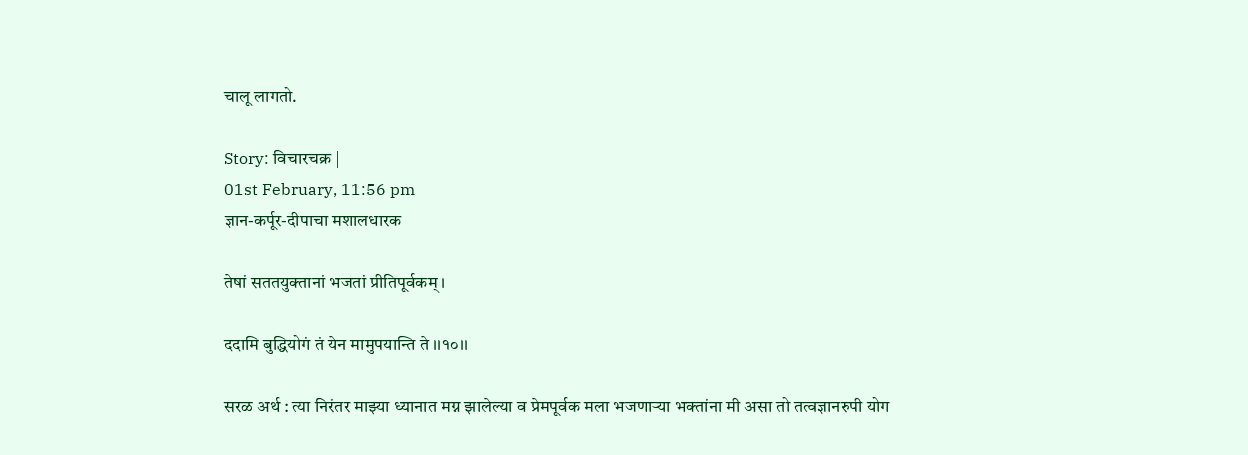चालू लागतो.

Story: विचारचक्र |
01st February, 11:56 pm
ज्ञान-कर्पूर-दीपाचा मशालधारक

तेषां सततयुक्तानां भजतां प्रीतिपूर्वकम् ।

ददामि बुद्धियोगं तं येन मामुपयान्ति ते ।।१०।।

सरळ अर्थ : त्या निरंतर माझ्या ध्यानात मग्न झालेल्या व प्रेमपूर्वक मला भजणाऱ्या भक्तांना मी असा तो तत्वज्ञानरुपी योग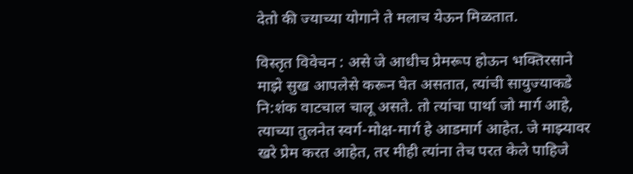देतो की ज्याच्या योगाने ते मलाच येऊन मिळतात.

विस्तृत विवेचन : असे जे आधीच प्रेमरूप होऊन भक्तिरसाने माझे सुख आपलेसे करून घेत असतात, त्यांची सायुज्याकडे नि:शंक वाटचाल चालू असते. तो त्यांचा पार्था जो मार्ग आहे, त्याच्या तुलनेत स्वर्ग-मोक्ष-मार्ग हे आडमार्ग आहेत. जे माझ्यावर खरे प्रेम करत आहेत, तर मीही त्यांना तेच परत केले पाहिजे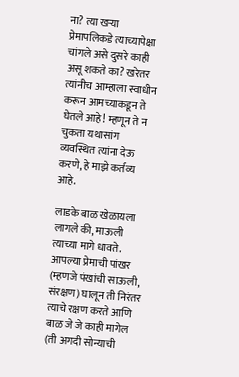ना? त्या खऱ्या प्रेमापलिकडे त्याच्यापेक्षा चांगले असे दुसरे काही असू शकते का? खरेतर त्यांनीच आम्हाला स्वाधीन करून आमच्याकडून ते घेतले आहे! म्हणून ते न चुकता यथासांग व्यवस्थित त्यांना देऊ करणे, हे माझे कर्तव्य आहे.

लाडके बाळ खेळायला लागले की, माऊली त्याच्या मागे धावते. आपल्या प्रेमाची पांखर (म्हणजे पंखांची साऊली, संरक्षण) घालून ती निरंतर त्याचे रक्षण करते आणि बाळ जे जे काही मागेल (ती अगदी सोन्याची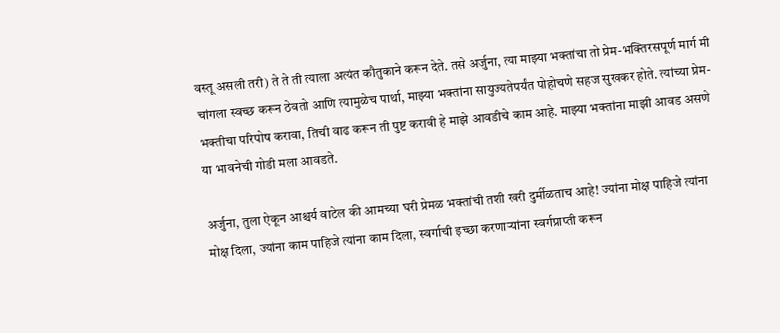वस्तू असली तरी) ते ते ती त्याला अत्यंत कौतुकाने करून देते. तसे अर्जुना, त्या माझ्या भक्तांचा तो प्रेम-भक्तिरसपूर्ण मार्ग मी चांगला स्वच्छ करून ठेवतो आणि त्यामुळेच पार्था, माझ्या भक्तांना सायुज्यतेपर्यंत पोहोचणे सहज सुखकर होते. त्यांच्या प्रेम-भक्तीचा परिपोष करावा, तिची वाढ करून ती पुष्ट करावी हे माझे आवडीचे काम आहे. माझ्या भक्तांना माझी आवड असणे या भावनेची गोडी मला आवडते.

अर्जुना, तुला ऐकून आश्चर्य वाटेल की आमच्या घरी प्रेमळ भक्तांची तशी खरी दुर्मीळताच आहे! ज्यांना मोक्ष पाहिजे त्यांना मोक्ष दिला, ज्यांना काम पाहिजे त्यांना काम दिला, स्वर्गाची इच्छा करणाऱ्यांना स्वर्गप्राप्ती करून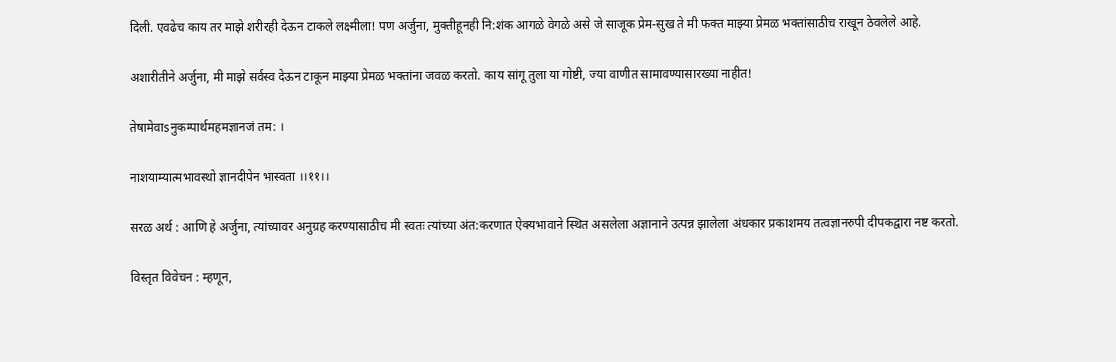दिली. एवढेच काय तर माझे शरीरही देऊन टाकले लक्ष्मीला! पण अर्जुना, मुक्तीहूनही नि:शंक आगळे वेगळे असे जे साजूक प्रेम-सुख ते मी फक्त माझ्या प्रेमळ भक्तांसाठीच राखून ठेवलेले आहे.

अशारीतीने अर्जुना, मी माझे सर्वस्व देऊन टाकून माझ्या प्रेमळ भक्तांना जवळ करतो. काय सांगू तुला या गोष्टी, ज्या वाणीत सामावण्यासारख्या नाहीत!

तेषामेवाsनुकम्पार्थमहमज्ञानजं तम: ।

नाशयाम्यात्मभावस्थो ज्ञानदीपेन भास्वता ।।११।।

सरळ अर्थ : आणि हे अर्जुना, त्यांच्यावर अनुग्रह करण्यासाठीच मी स्वतः त्यांच्या अंत:करणात ऐक्यभावाने स्थित असलेला अज्ञानाने उत्पन्न झालेला अंधकार प्रकाशमय तत्वज्ञानरुपी दीपकद्वारा नष्ट करतो.

विस्तृत विवेचन : म्हणून,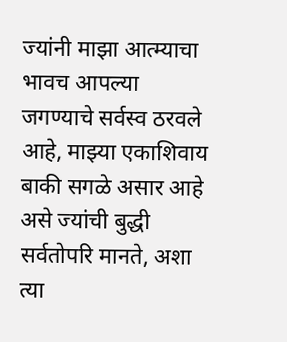ज्यांनी माझा आत्म्याचा भावच आपल्या जगण्याचे सर्वस्व ठरवले आहे, माझ्या एकाशिवाय बाकी सगळे असार आहे असे ज्यांची बुद्धी सर्वतोपरि मानते, अशा त्या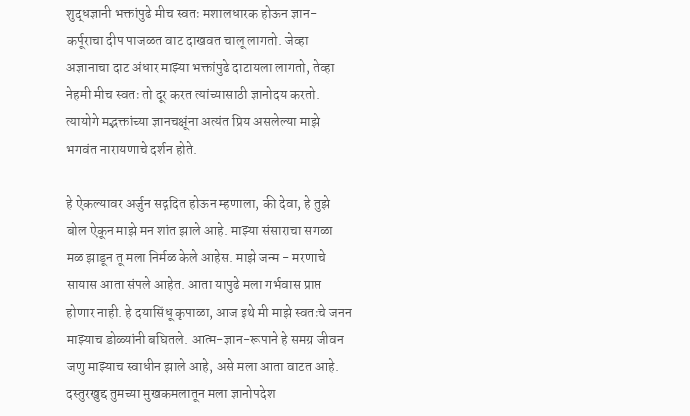शुद्धज्ञानी भक्तांपुढे मीच स्वतः मशालधारक होऊन ज्ञान-कर्पूराचा दीप पाजळत वाट दाखवत चालू लागतो. जेव्हा अज्ञानाचा दाट अंधार माझ्या भक्तांपुढे दाटायला लागतो, तेव्हा नेहमी मीच स्वतः तो दूर करत त्यांच्यासाठी ज्ञानोदय करतो. त्यायोगे मद्भक्तांच्या ज्ञानचक्षूंना अत्यंत प्रिय असलेल्या माझे भगवंत नारायणाचे दर्शन होते.

हे ऐकल्यावर अर्जुन सद्गदित होऊन म्हणाला, की देवा, हे तुझे बोल ऐकून माझे मन शांत झाले आहे. माझ्या संसाराचा सगळा मळ झाडून तू मला निर्मळ केले आहेस. माझे जन्म - मरणाचे सायास आता संपले आहेत. आता यापुढे मला गर्भवास प्राप्त होणार नाही. हे दयासिंधू कृपाळा, आज इथे मी माझे स्वतःचे जनन माझ्याच डोळ्यांनी बघितले. आत्म-ज्ञान-रूपाने हे समग्र जीवन जणु माझ्याच स्वाधीन झाले आहे, असे मला आता वाटत आहे. दस्तुरखुद्द तुमच्या मुखकमलातून मला ज्ञानोपदेश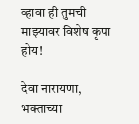व्हावा ही तुमची माझ्यावर विशेष कृपा होय!

देवा नारायणा, भक्ताच्या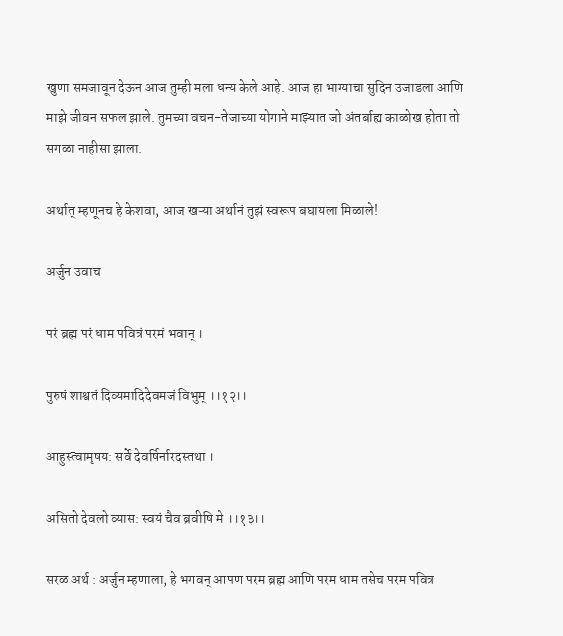खुणा समजावून देऊन आज तुम्ही मला धन्य केले आहे. आज हा भाग्याचा सुदिन उजाडला आणि माझे जीवन सफल झाले. तुमच्या वचन-तेजाच्या योगाने माझ्यात जो अंतर्बाह्य काळोख होता तो सगळा नाहीसा झाला.

अर्थात् म्हणूनच हे केशवा, आज खऱ्या अर्थानं तुझं स्वरूप बघायला मिळाले!

अर्जुन उवाच

परं ब्रह्म परं धाम पवित्रं परमं भवान् ।

पुरुषं शाश्वतं दिव्यमादिदेवमजं विभुम् ।।१२।।

आहुस्त्वामृषय: सर्वे देवर्षिर्नारदस्तथा ।

असितो देवलो व्यास: स्वयं चैव ब्रवीषि मे ।।१३।।

सरळ अर्थ : अर्जुन म्हणाला, हे भगवन् आपण परम ब्रह्म आणि परम धाम तसेच परम पवित्र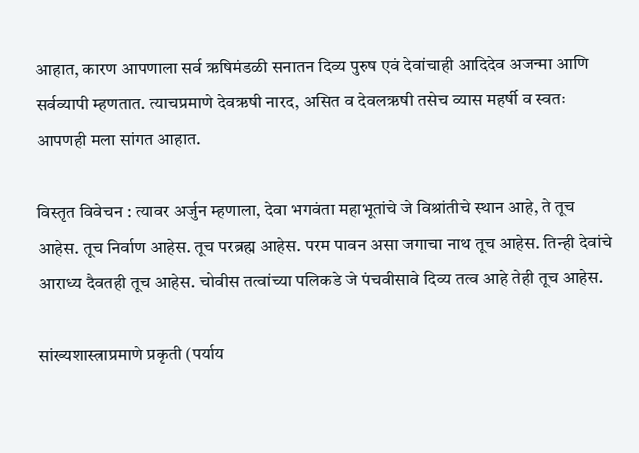आहात, कारण आपणाला सर्व ऋषिमंडळी सनातन दिव्य पुरुष एवं देवांचाही आदिदेव अजन्मा आणि सर्वव्यापी म्हणतात. त्याचप्रमाणे देवऋषी नारद, असित व देवलऋषी तसेच व्यास महर्षी व स्वतः आपणही मला सांगत आहात.

विस्तृत विवेचन : त्यावर अर्जुन म्हणाला, देवा भगवंता महाभूतांचे जे विश्रांतीचे स्थान आहे, ते तूच आहेस. तूच निर्वाण आहेस. तूच परब्रह्म आहेस. परम पावन असा जगाचा नाथ तूच आहेस. तिन्ही देवांचे आराध्य दैवतही तूच आहेस. चोवीस तत्वांच्या पलिकडे जे पंचवीसावे दिव्य तत्व आहे तेही तूच आहेस.

सांख्यशास्त्राप्रमाणे प्रकृती (पर्याय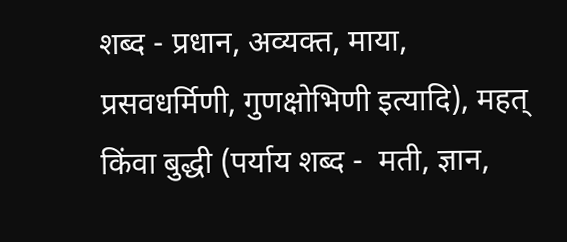शब्द - प्रधान, अव्यक्त, माया, प्रसवधर्मिणी, गुणक्षोभिणी इत्यादि), महत् किंवा बुद्धी (पर्याय शब्द -  मती, ज्ञान,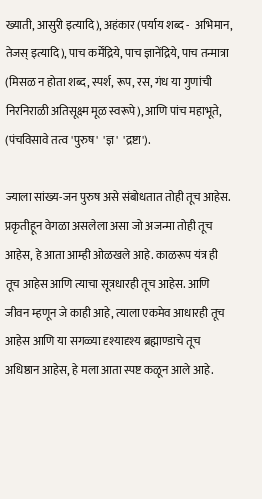ख्याती, आसुरी इत्यादि), अहंकार (पर्याय शब्द -  अभिमान, तेजस् इत्यादि), पाच कर्मेंद्रिये, पाच ज्ञानेंद्रिये, पाच तन्मात्रा (मिसळ न होता शब्द, स्पर्श, रूप, रस, गंध या गुणांची निरनिराळी अतिसूक्ष्म मूळ स्वरूपे), आणि पांच महाभूते, (पंचविसावे तत्व 'पुरुष'  'ज्ञ'  'द्रष्टा').

ज्याला सांख्य-जन पुरुष असे संबोधतात तोही तूच आहेस. प्रकृतीहून वेगळा असलेला असा जो अजन्मा तोही तूच आहेस, हे आता आम्ही ओळखले आहे. काळरूप यंत्र ही तूच आहेस आणि त्याचा सूत्रधारही तूच आहेस. आणि जीवन म्हणून जे काही आहे, त्याला एकमेव आधारही तूच आहेस आणि या सगळ्या दृश्यादृश्य ब्रह्माण्डाचे तूच अधिष्ठान आहेस, हे मला आता स्पष्ट कळून आले आहे.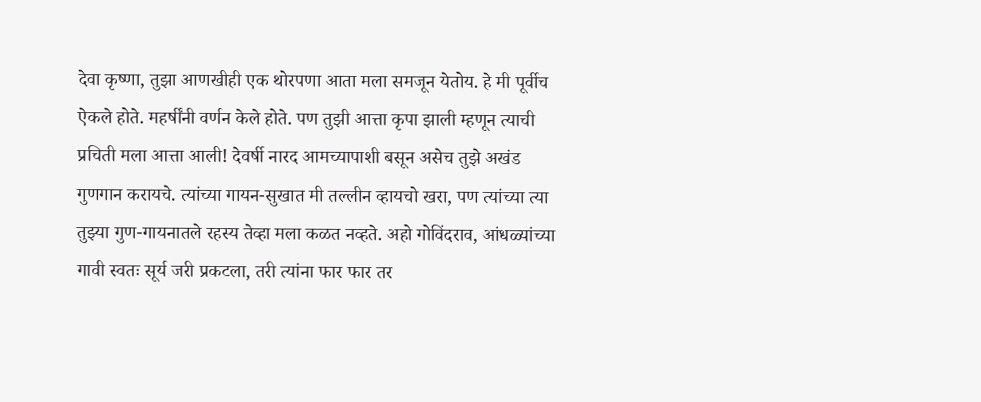देवा कृष्णा, तुझा आणखीही एक थोरपणा आता मला समजून येतोय. हे मी पूर्वीच ऐकले होते. महर्षींनी वर्णन केले होते. पण तुझी आत्ता कृपा झाली म्हणून त्याची प्रचिती मला आत्ता आली! देवर्षी नारद आमच्यापाशी बसून असेच तुझे अखंड गुणगान करायचे. त्यांच्या गायन-सुखात मी तल्लीन व्हायचो खरा, पण त्यांच्या त्या तुझ्या गुण-गायनातले रहस्य तेव्हा मला कळत नव्हते. अहो गोविंदराव, आंधळ्यांच्या गावी स्वतः सूर्य जरी प्रकटला, तरी त्यांना फार फार तर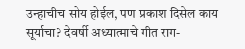उन्हाचीच सोय होईल, पण प्रकाश दिसेल काय सूर्याचा? देवर्षी अध्यात्माचे गीत राग-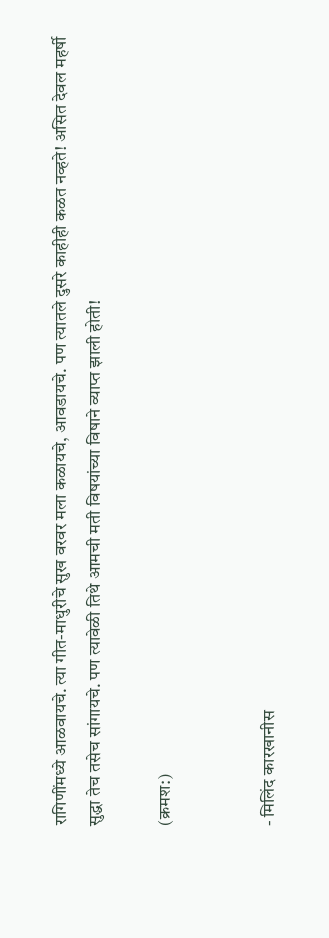रागिणींमध्ये आळवायचे. त्या गीत-माधुरीचे सुख वरवर मला कळायचे, आवडायचे. पण त्यातले दुसरे काहीही कळत नव्हते! असित देवल महर्षी सुद्धा तेच तसेच सांगायचे. पण त्यावेळी तिथे आमची मती विषयांच्या विषाने व्याप्त झाली होती!

(क्रमश:)


- मिलिंद कारखानीस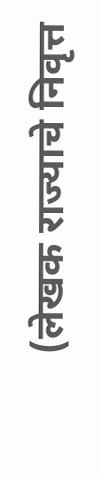(लेखक राज्याचे निवृत्त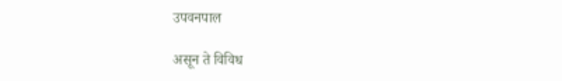उपवनपाल

असून ते विविध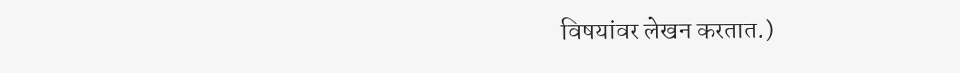विषयांवर लेखन करतात.)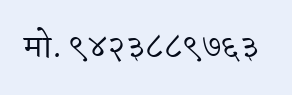मो. ९४२३८८९७६३